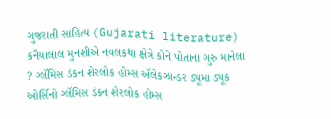ગુજરાતી સાહિત્ય (Gujarati literature) કનૈયાલાલ મુનશીએ નવલકથા ક્ષેત્રે કોને પોતાના ગુરુ માનેલા ? ગ્લૅમિસ ડંકન શેરલોક હોમ્સ ઍલેકઝાન્ડર ડ્યૂમા ડ્યૂક ઓર્સિનો ગ્લૅમિસ ડંકન શેરલોક હોમ્સ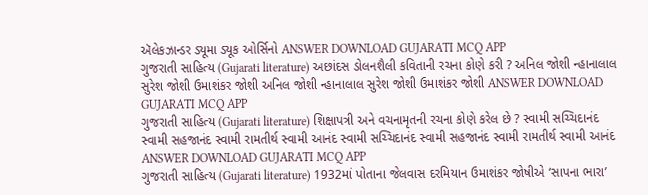ઍલેકઝાન્ડર ડ્યૂમા ડ્યૂક ઓર્સિનો ANSWER DOWNLOAD GUJARATI MCQ APP
ગુજરાતી સાહિત્ય (Gujarati literature) અછાંદસ ડોલનશૈલી કવિતાની રચના કોણે કરી ? અનિલ જોશી ન્હાનાલાલ સુરેશ જોશી ઉમાશંકર જોશી અનિલ જોશી ન્હાનાલાલ સુરેશ જોશી ઉમાશંકર જોશી ANSWER DOWNLOAD GUJARATI MCQ APP
ગુજરાતી સાહિત્ય (Gujarati literature) શિક્ષાપત્રી અને વચનામૃતની રચના કોણે કરેલ છે ? સ્વામી સચ્ચિદાનંદ સ્વામી સહજાનંદ સ્વામી રામતીર્થ સ્વામી આનંદ સ્વામી સચ્ચિદાનંદ સ્વામી સહજાનંદ સ્વામી રામતીર્થ સ્વામી આનંદ ANSWER DOWNLOAD GUJARATI MCQ APP
ગુજરાતી સાહિત્ય (Gujarati literature) 1932માં પોતાના જેલવાસ દરમિયાન ઉમાશંકર જોષીએ ‘સાપના ભારા’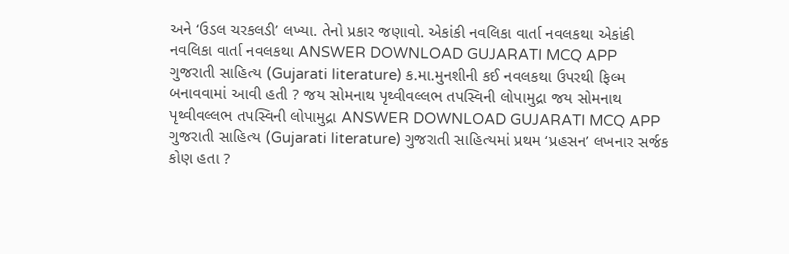અને ‘ઉડલ ચરકલડી’ લખ્યા. તેનો પ્રકાર જણાવો. એકાંકી નવલિકા વાર્તા નવલકથા એકાંકી નવલિકા વાર્તા નવલકથા ANSWER DOWNLOAD GUJARATI MCQ APP
ગુજરાતી સાહિત્ય (Gujarati literature) ક.મા.મુનશીની કઈ નવલકથા ઉપરથી ફિલ્મ બનાવવામાં આવી હતી ? જય સોમનાથ પૃથ્વીવલ્લભ તપસ્વિની લોપામુદ્રા જય સોમનાથ પૃથ્વીવલ્લભ તપસ્વિની લોપામુદ્રા ANSWER DOWNLOAD GUJARATI MCQ APP
ગુજરાતી સાહિત્ય (Gujarati literature) ગુજરાતી સાહિત્યમાં પ્રથમ ‘પ્રહસન’ લખનાર સર્જક કોણ હતા ?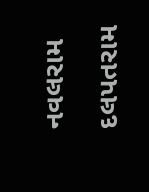નવલરામ દલપતરામ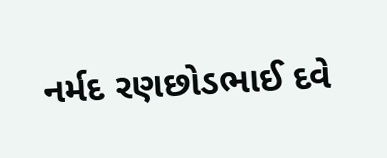નર્મદ રણછોડભાઈ દવે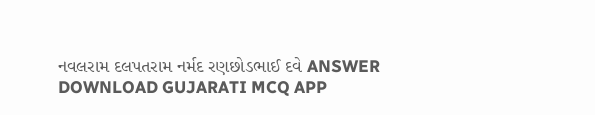નવલરામ દલપતરામ નર્મદ રણછોડભાઈ દવે ANSWER DOWNLOAD GUJARATI MCQ APP